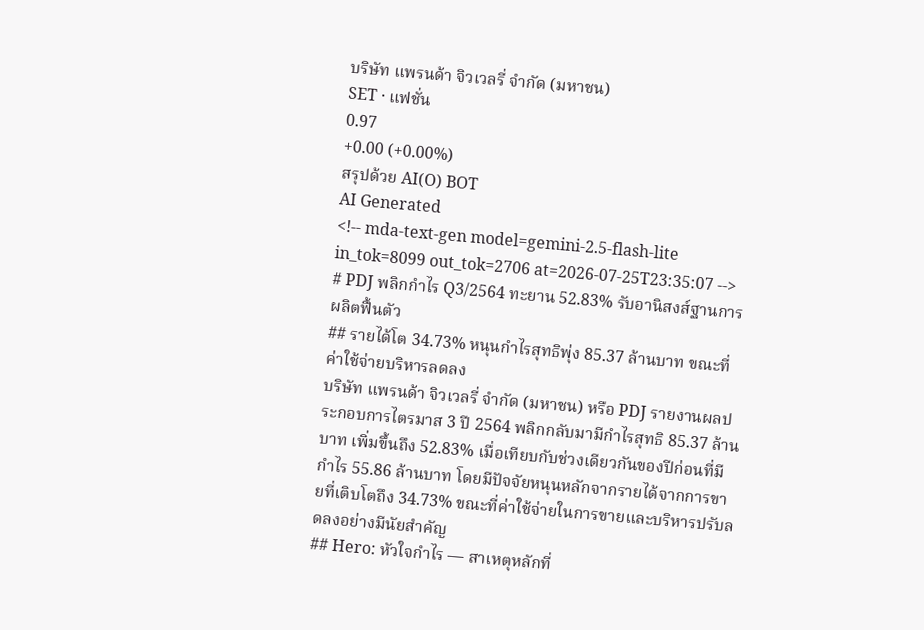บริษัท แพรนด้า จิวเวลรี่ จำกัด (มหาชน)
SET · แฟชั่น
0.97
+0.00 (+0.00%)
สรุปด้วย AI(O) BOT
AI Generated
<!-- mda-text-gen model=gemini-2.5-flash-lite in_tok=8099 out_tok=2706 at=2026-07-25T23:35:07 -->
# PDJ พลิกกำไร Q3/2564 ทะยาน 52.83% รับอานิสงส์ฐานการผลิตฟื้นตัว
## รายได้โต 34.73% หนุนกำไรสุทธิพุ่ง 85.37 ล้านบาท ขณะที่ค่าใช้จ่ายบริหารลดลง
บริษัท แพรนด้า จิวเวลรี่ จำกัด (มหาชน) หรือ PDJ รายงานผลประกอบการไตรมาส 3 ปี 2564 พลิกกลับมามีกำไรสุทธิ 85.37 ล้านบาท เพิ่มขึ้นถึง 52.83% เมื่อเทียบกับช่วงเดียวกันของปีก่อนที่มีกำไร 55.86 ล้านบาท โดยมีปัจจัยหนุนหลักจากรายได้จากการขายที่เติบโตถึง 34.73% ขณะที่ค่าใช้จ่ายในการขายและบริหารปรับลดลงอย่างมีนัยสำคัญ
## Hero: หัวใจกำไร — สาเหตุหลักที่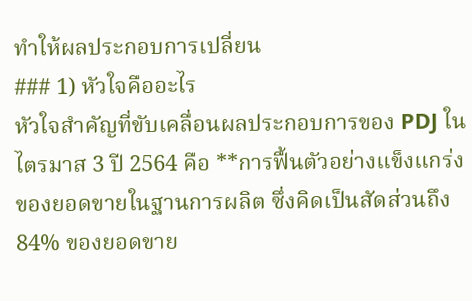ทำให้ผลประกอบการเปลี่ยน
### 1) หัวใจคืออะไร
หัวใจสำคัญที่ขับเคลื่อนผลประกอบการของ PDJ ในไตรมาส 3 ปี 2564 คือ **การฟื้นตัวอย่างแข็งแกร่งของยอดขายในฐานการผลิต ซึ่งคิดเป็นสัดส่วนถึง 84% ของยอดขาย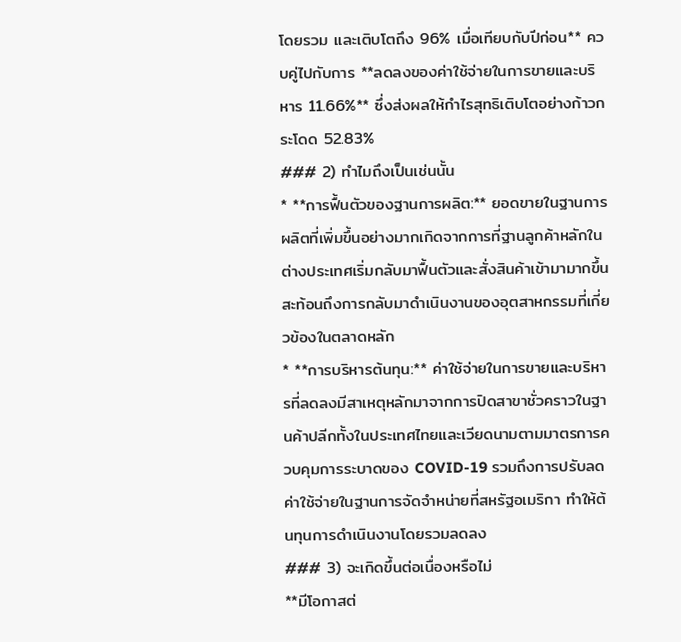โดยรวม และเติบโตถึง 96% เมื่อเทียบกับปีก่อน** ควบคู่ไปกับการ **ลดลงของค่าใช้จ่ายในการขายและบริหาร 11.66%** ซึ่งส่งผลให้กำไรสุทธิเติบโตอย่างก้าวกระโดด 52.83%
### 2) ทำไมถึงเป็นเช่นนั้น
* **การฟื้นตัวของฐานการผลิต:** ยอดขายในฐานการผลิตที่เพิ่มขึ้นอย่างมากเกิดจากการที่ฐานลูกค้าหลักในต่างประเทศเริ่มกลับมาฟื้นตัวและสั่งสินค้าเข้ามามากขึ้น สะท้อนถึงการกลับมาดำเนินงานของอุตสาหกรรมที่เกี่ยวข้องในตลาดหลัก
* **การบริหารต้นทุน:** ค่าใช้จ่ายในการขายและบริหารที่ลดลงมีสาเหตุหลักมาจากการปิดสาขาชั่วคราวในฐานค้าปลีกทั้งในประเทศไทยและเวียดนามตามมาตรการควบคุมการระบาดของ COVID-19 รวมถึงการปรับลดค่าใช้จ่ายในฐานการจัดจำหน่ายที่สหรัฐอเมริกา ทำให้ต้นทุนการดำเนินงานโดยรวมลดลง
### 3) จะเกิดขึ้นต่อเนื่องหรือไม่
**มีโอกาสต่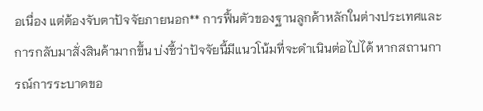อเนื่อง แต่ต้องจับตาปัจจัยภายนอก** การฟื้นตัวของฐานลูกค้าหลักในต่างประเทศและการกลับมาสั่งสินค้ามากขึ้น บ่งชี้ว่าปัจจัยนี้มีแนวโน้มที่จะดำเนินต่อไปได้ หากสถานการณ์การระบาดขอ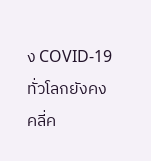ง COVID-19 ทั่วโลกยังคงคลี่ค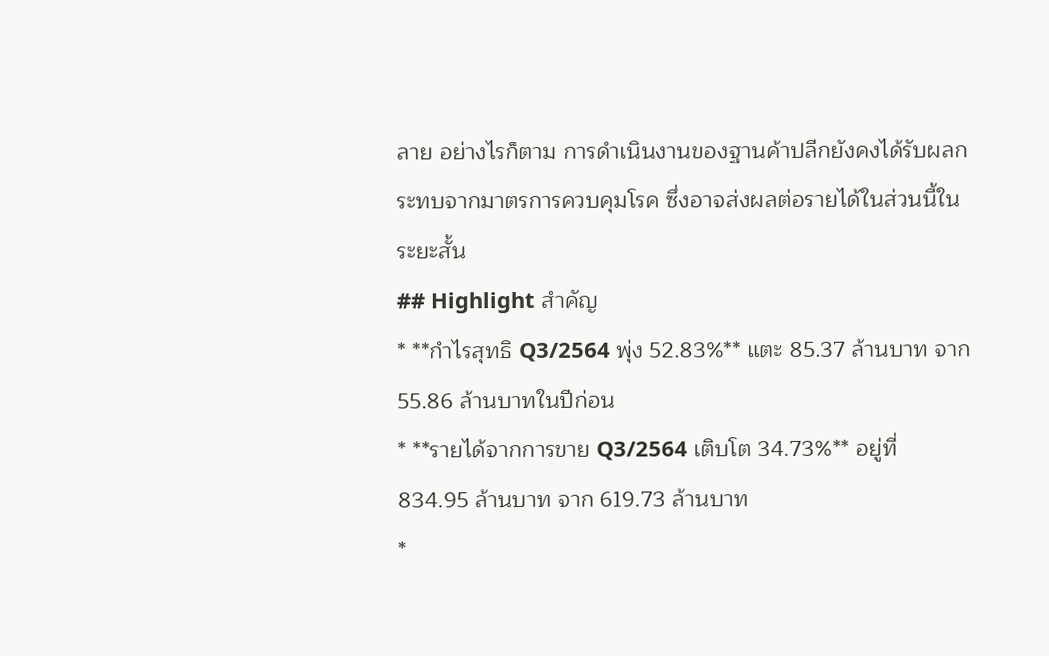ลาย อย่างไรก็ตาม การดำเนินงานของฐานค้าปลีกยังคงได้รับผลกระทบจากมาตรการควบคุมโรค ซึ่งอาจส่งผลต่อรายได้ในส่วนนี้ในระยะสั้น
## Highlight สำคัญ
* **กำไรสุทธิ Q3/2564 พุ่ง 52.83%** แตะ 85.37 ล้านบาท จาก 55.86 ล้านบาทในปีก่อน
* **รายได้จากการขาย Q3/2564 เติบโต 34.73%** อยู่ที่ 834.95 ล้านบาท จาก 619.73 ล้านบาท
*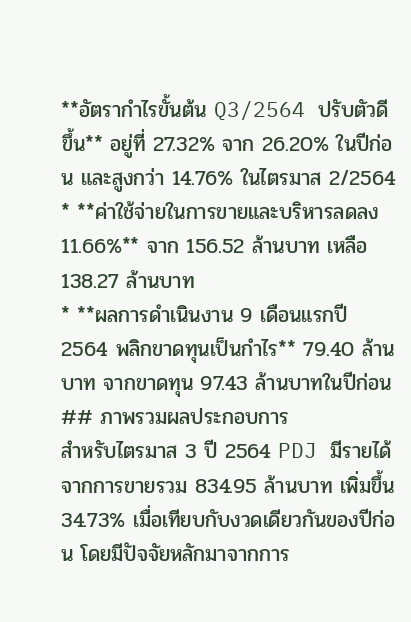**อัตรากำไรขั้นต้น Q3/2564 ปรับตัวดีขึ้น** อยู่ที่ 27.32% จาก 26.20% ในปีก่อน และสูงกว่า 14.76% ในไตรมาส 2/2564
* **ค่าใช้จ่ายในการขายและบริหารลดลง 11.66%** จาก 156.52 ล้านบาท เหลือ 138.27 ล้านบาท
* **ผลการดำเนินงาน 9 เดือนแรกปี 2564 พลิกขาดทุนเป็นกำไร** 79.40 ล้านบาท จากขาดทุน 97.43 ล้านบาทในปีก่อน
## ภาพรวมผลประกอบการ
สำหรับไตรมาส 3 ปี 2564 PDJ มีรายได้จากการขายรวม 834.95 ล้านบาท เพิ่มขึ้น 34.73% เมื่อเทียบกับงวดเดียวกันของปีก่อน โดยมีปัจจัยหลักมาจากการ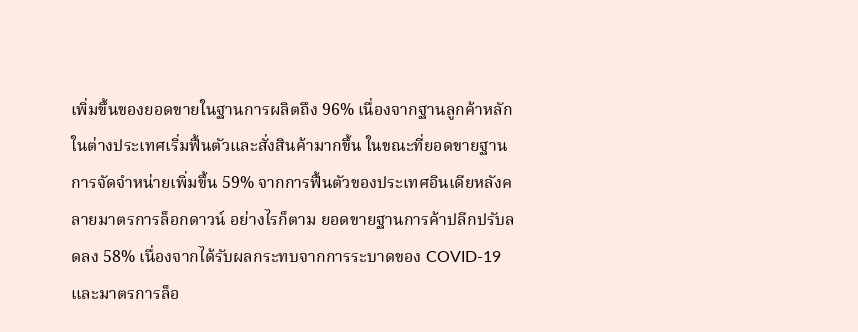เพิ่มขึ้นของยอดขายในฐานการผลิตถึง 96% เนื่องจากฐานลูกค้าหลักในต่างประเทศเริ่มฟื้นตัวและสั่งสินค้ามากขึ้น ในขณะที่ยอดขายฐานการจัดจำหน่ายเพิ่มขึ้น 59% จากการฟื้นตัวของประเทศอินเดียหลังคลายมาตรการล็อกดาวน์ อย่างไรก็ตาม ยอดขายฐานการค้าปลีกปรับลดลง 58% เนื่องจากได้รับผลกระทบจากการระบาดของ COVID-19 และมาตรการล็อ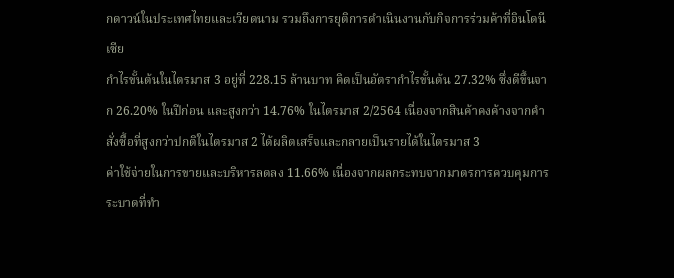กดาวน์ในประเทศไทยและเวียดนาม รวมถึงการยุติการดำเนินงานกับกิจการร่วมค้าที่อินโดนีเซีย
กำไรขั้นต้นในไตรมาส 3 อยู่ที่ 228.15 ล้านบาท คิดเป็นอัตรากำไรขั้นต้น 27.32% ซึ่งดีขึ้นจาก 26.20% ในปีก่อน และสูงกว่า 14.76% ในไตรมาส 2/2564 เนื่องจากสินค้าคงค้างจากคำสั่งซื้อที่สูงกว่าปกติในไตรมาส 2 ได้ผลิตเสร็จและกลายเป็นรายได้ในไตรมาส 3
ค่าใช้จ่ายในการขายและบริหารลดลง 11.66% เนื่องจากผลกระทบจากมาตรการควบคุมการระบาดที่ทำ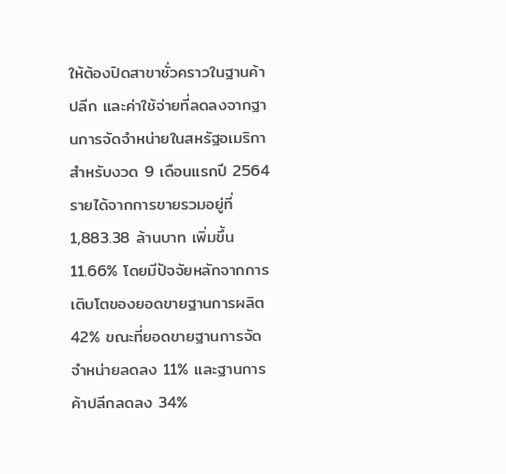ให้ต้องปิดสาขาชั่วคราวในฐานค้าปลีก และค่าใช้จ่ายที่ลดลงจากฐานการจัดจำหน่ายในสหรัฐอเมริกา
สำหรับงวด 9 เดือนแรกปี 2564 รายได้จากการขายรวมอยู่ที่ 1,883.38 ล้านบาท เพิ่มขึ้น 11.66% โดยมีปัจจัยหลักจากการเติบโตของยอดขายฐานการผลิต 42% ขณะที่ยอดขายฐานการจัดจำหน่ายลดลง 11% และฐานการค้าปลีกลดลง 34%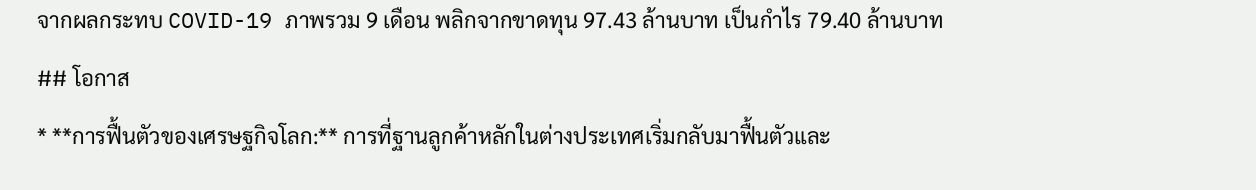จากผลกระทบ COVID-19 ภาพรวม 9 เดือน พลิกจากขาดทุน 97.43 ล้านบาท เป็นกำไร 79.40 ล้านบาท
## โอกาส
* **การฟื้นตัวของเศรษฐกิจโลก:** การที่ฐานลูกค้าหลักในต่างประเทศเริ่มกลับมาฟื้นตัวและ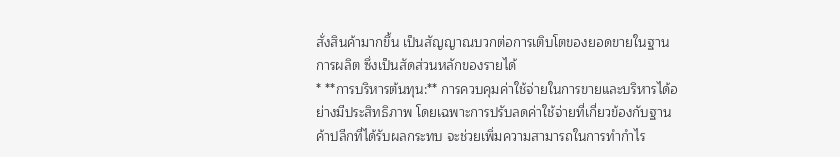สั่งสินค้ามากขึ้น เป็นสัญญาณบวกต่อการเติบโตของยอดขายในฐานการผลิต ซึ่งเป็นสัดส่วนหลักของรายได้
* **การบริหารต้นทุน:** การควบคุมค่าใช้จ่ายในการขายและบริหารได้อย่างมีประสิทธิภาพ โดยเฉพาะการปรับลดค่าใช้จ่ายที่เกี่ยวข้องกับฐานค้าปลีกที่ได้รับผลกระทบ จะช่วยเพิ่มความสามารถในการทำกำไร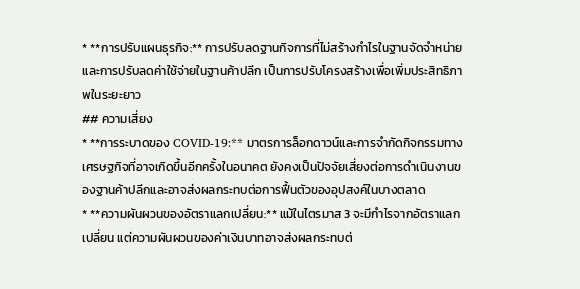* **การปรับแผนธุรกิจ:** การปรับลดฐานกิจการที่ไม่สร้างกำไรในฐานจัดจำหน่ายและการปรับลดค่าใช้จ่ายในฐานค้าปลีก เป็นการปรับโครงสร้างเพื่อเพิ่มประสิทธิภาพในระยะยาว
## ความเสี่ยง
* **การระบาดของ COVID-19:** มาตรการล็อกดาวน์และการจำกัดกิจกรรมทางเศรษฐกิจที่อาจเกิดขึ้นอีกครั้งในอนาคต ยังคงเป็นปัจจัยเสี่ยงต่อการดำเนินงานของฐานค้าปลีกและอาจส่งผลกระทบต่อการฟื้นตัวของอุปสงค์ในบางตลาด
* **ความผันผวนของอัตราแลกเปลี่ยน:** แม้ในไตรมาส 3 จะมีกำไรจากอัตราแลกเปลี่ยน แต่ความผันผวนของค่าเงินบาทอาจส่งผลกระทบต่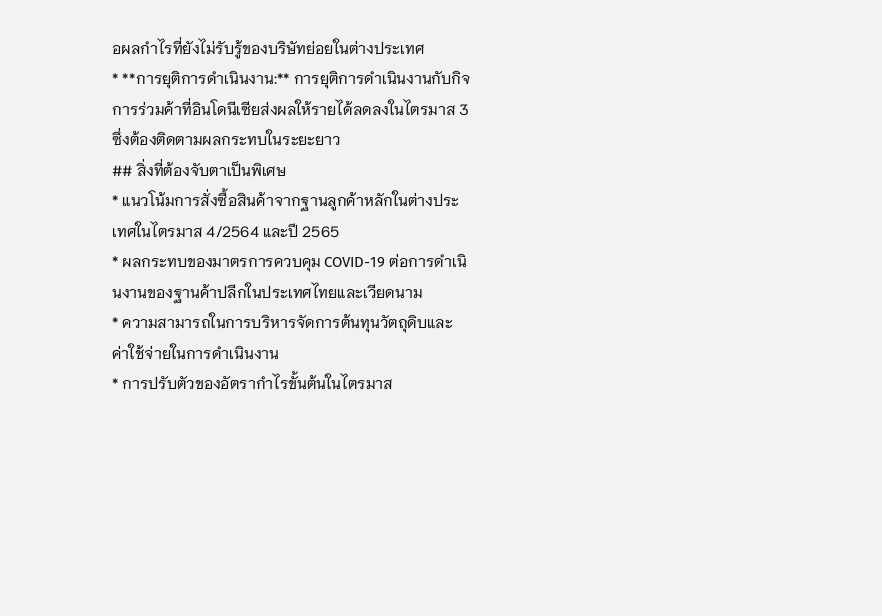อผลกำไรที่ยังไม่รับรู้ของบริษัทย่อยในต่างประเทศ
* **การยุติการดำเนินงาน:** การยุติการดำเนินงานกับกิจการร่วมค้าที่อินโดนีเซียส่งผลให้รายได้ลดลงในไตรมาส 3 ซึ่งต้องติดตามผลกระทบในระยะยาว
## สิ่งที่ต้องจับตาเป็นพิเศษ
* แนวโน้มการสั่งซื้อสินค้าจากฐานลูกค้าหลักในต่างประเทศในไตรมาส 4/2564 และปี 2565
* ผลกระทบของมาตรการควบคุม COVID-19 ต่อการดำเนินงานของฐานค้าปลีกในประเทศไทยและเวียดนาม
* ความสามารถในการบริหารจัดการต้นทุนวัตถุดิบและค่าใช้จ่ายในการดำเนินงาน
* การปรับตัวของอัตรากำไรขั้นต้นในไตรมาส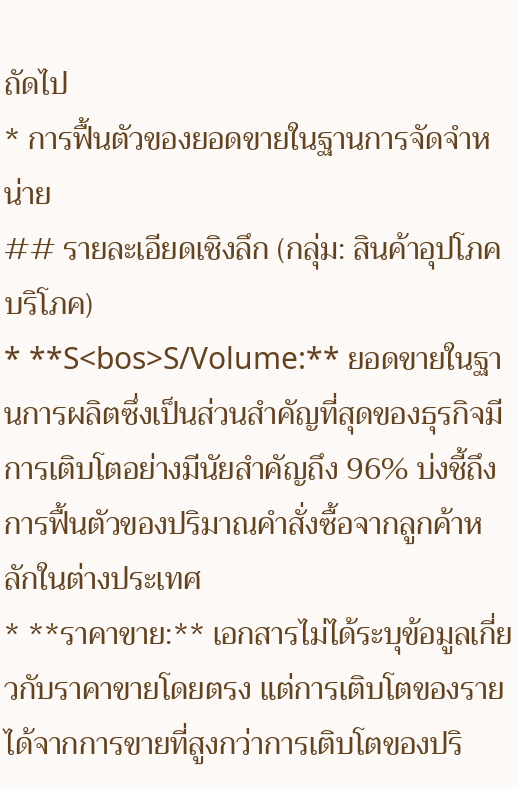ถัดไป
* การฟื้นตัวของยอดขายในฐานการจัดจำหน่าย
## รายละเอียดเชิงลึก (กลุ่ม: สินค้าอุปโภคบริโภค)
* **S<bos>S/Volume:** ยอดขายในฐานการผลิตซึ่งเป็นส่วนสำคัญที่สุดของธุรกิจมีการเติบโตอย่างมีนัยสำคัญถึง 96% บ่งชี้ถึงการฟื้นตัวของปริมาณคำสั่งซื้อจากลูกค้าหลักในต่างประเทศ
* **ราคาขาย:** เอกสารไม่ได้ระบุข้อมูลเกี่ยวกับราคาขายโดยตรง แต่การเติบโตของรายได้จากการขายที่สูงกว่าการเติบโตของปริ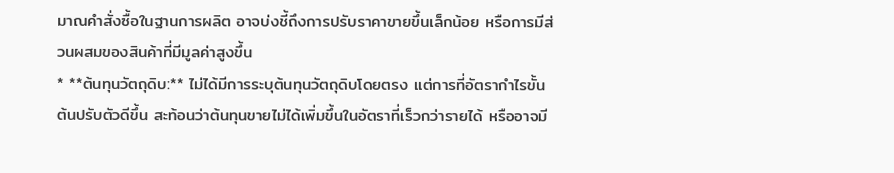มาณคำสั่งซื้อในฐานการผลิต อาจบ่งชี้ถึงการปรับราคาขายขึ้นเล็กน้อย หรือการมีส่วนผสมของสินค้าที่มีมูลค่าสูงขึ้น
* **ต้นทุนวัตถุดิบ:** ไม่ได้มีการระบุต้นทุนวัตถุดิบโดยตรง แต่การที่อัตรากำไรขั้นต้นปรับตัวดีขึ้น สะท้อนว่าต้นทุนขายไม่ได้เพิ่มขึ้นในอัตราที่เร็วกว่ารายได้ หรืออาจมี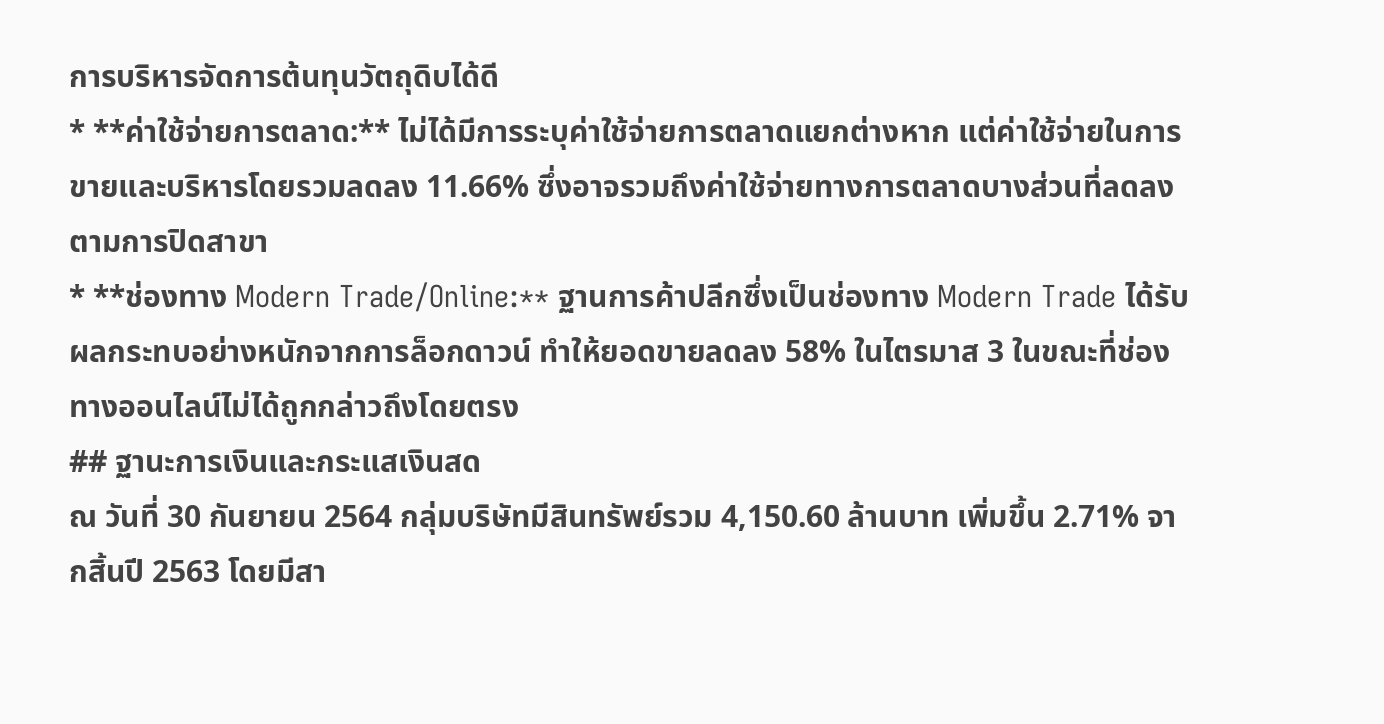การบริหารจัดการต้นทุนวัตถุดิบได้ดี
* **ค่าใช้จ่ายการตลาด:** ไม่ได้มีการระบุค่าใช้จ่ายการตลาดแยกต่างหาก แต่ค่าใช้จ่ายในการขายและบริหารโดยรวมลดลง 11.66% ซึ่งอาจรวมถึงค่าใช้จ่ายทางการตลาดบางส่วนที่ลดลงตามการปิดสาขา
* **ช่องทาง Modern Trade/Online:** ฐานการค้าปลีกซึ่งเป็นช่องทาง Modern Trade ได้รับผลกระทบอย่างหนักจากการล็อกดาวน์ ทำให้ยอดขายลดลง 58% ในไตรมาส 3 ในขณะที่ช่องทางออนไลน์ไม่ได้ถูกกล่าวถึงโดยตรง
## ฐานะการเงินและกระแสเงินสด
ณ วันที่ 30 กันยายน 2564 กลุ่มบริษัทมีสินทรัพย์รวม 4,150.60 ล้านบาท เพิ่มขึ้น 2.71% จากสิ้นปี 2563 โดยมีสา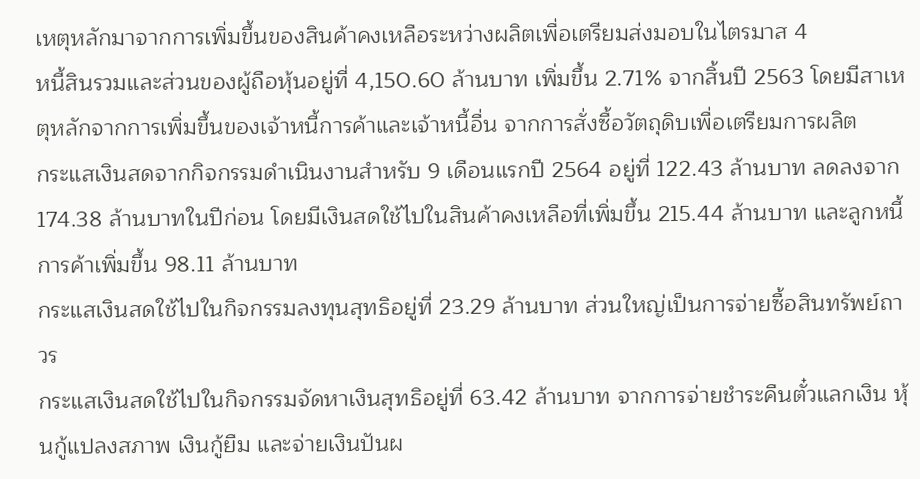เหตุหลักมาจากการเพิ่มขึ้นของสินค้าคงเหลือระหว่างผลิตเพื่อเตรียมส่งมอบในไตรมาส 4
หนี้สินรวมและส่วนของผู้ถือหุ้นอยู่ที่ 4,150.60 ล้านบาท เพิ่มขึ้น 2.71% จากสิ้นปี 2563 โดยมีสาเหตุหลักจากการเพิ่มขึ้นของเจ้าหนี้การค้าและเจ้าหนี้อื่น จากการสั่งซื้อวัตถุดิบเพื่อเตรียมการผลิต
กระแสเงินสดจากกิจกรรมดำเนินงานสำหรับ 9 เดือนแรกปี 2564 อยู่ที่ 122.43 ล้านบาท ลดลงจาก 174.38 ล้านบาทในปีก่อน โดยมีเงินสดใช้ไปในสินค้าคงเหลือที่เพิ่มขึ้น 215.44 ล้านบาท และลูกหนี้การค้าเพิ่มขึ้น 98.11 ล้านบาท
กระแสเงินสดใช้ไปในกิจกรรมลงทุนสุทธิอยู่ที่ 23.29 ล้านบาท ส่วนใหญ่เป็นการจ่ายซื้อสินทรัพย์ถาวร
กระแสเงินสดใช้ไปในกิจกรรมจัดหาเงินสุทธิอยู่ที่ 63.42 ล้านบาท จากการจ่ายชำระคืนตั๋วแลกเงิน หุ้นกู้แปลงสภาพ เงินกู้ยืม และจ่ายเงินปันผ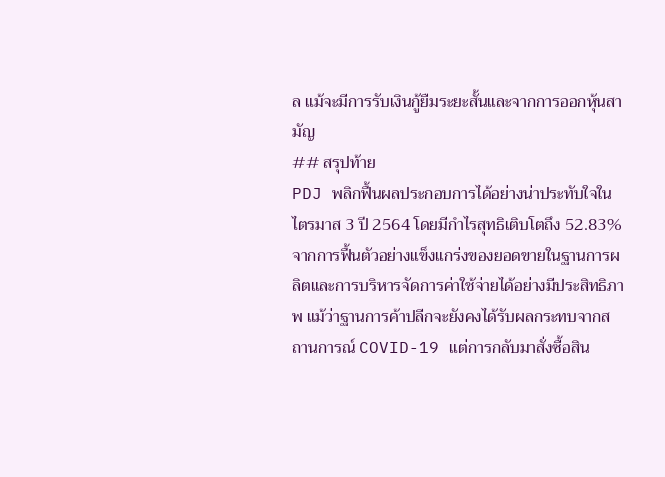ล แม้จะมีการรับเงินกู้ยืมระยะสั้นและจากการออกหุ้นสามัญ
## สรุปท้าย
PDJ พลิกฟื้นผลประกอบการได้อย่างน่าประทับใจในไตรมาส 3 ปี 2564 โดยมีกำไรสุทธิเติบโตถึง 52.83% จากการฟื้นตัวอย่างแข็งแกร่งของยอดขายในฐานการผลิตและการบริหารจัดการค่าใช้จ่ายได้อย่างมีประสิทธิภาพ แม้ว่าฐานการค้าปลีกจะยังคงได้รับผลกระทบจากสถานการณ์ COVID-19 แต่การกลับมาสั่งซื้อสิน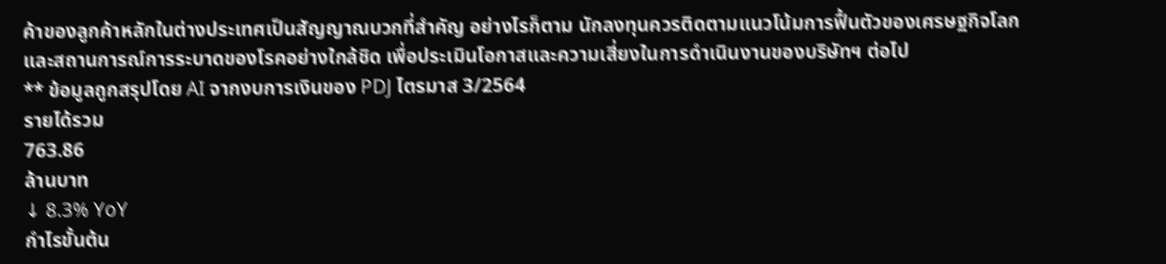ค้าของลูกค้าหลักในต่างประเทศเป็นสัญญาณบวกที่สำคัญ อย่างไรก็ตาม นักลงทุนควรติดตามแนวโน้มการฟื้นตัวของเศรษฐกิจโลกและสถานการณ์การระบาดของโรคอย่างใกล้ชิด เพื่อประเมินโอกาสและความเสี่ยงในการดำเนินงานของบริษัทฯ ต่อไป
** ข้อมูลถูกสรุปโดย AI จากงบการเงินของ PDJ ไตรมาส 3/2564
รายได้รวม
763.86
ล้านบาท
↓ 8.3% YoY
กำไรขั้นต้น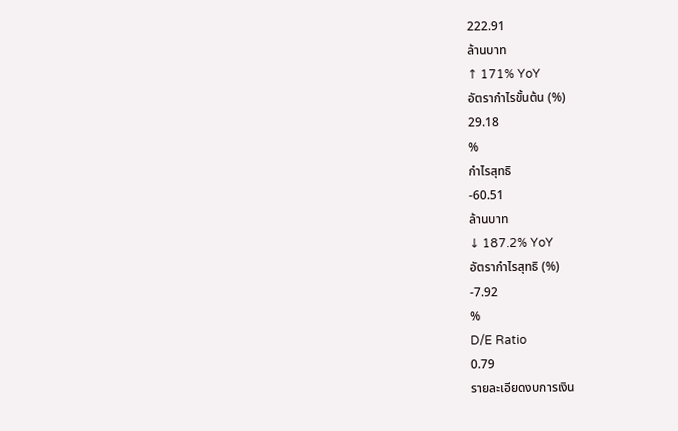222.91
ล้านบาท
↑ 171% YoY
อัตรากำไรขั้นต้น (%)
29.18
%
กำไรสุทธิ
-60.51
ล้านบาท
↓ 187.2% YoY
อัตรากำไรสุทธิ (%)
-7.92
%
D/E Ratio
0.79
รายละเอียดงบการเงิน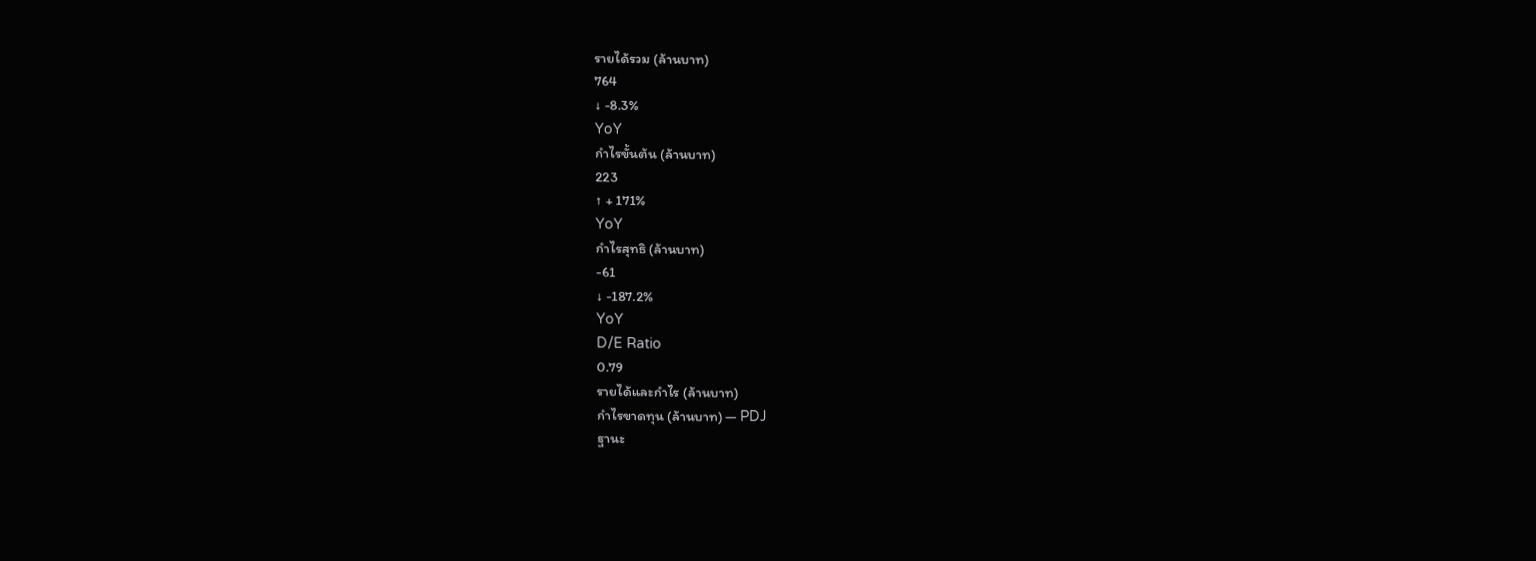รายได้รวม (ล้านบาท)
764
↓ -8.3%
YoY
กำไรขั้นต้น (ล้านบาท)
223
↑ + 171%
YoY
กำไรสุทธิ (ล้านบาท)
-61
↓ -187.2%
YoY
D/E Ratio
0.79
รายได้และกำไร (ล้านบาท)
กำไรขาดทุน (ล้านบาท) — PDJ
ฐานะ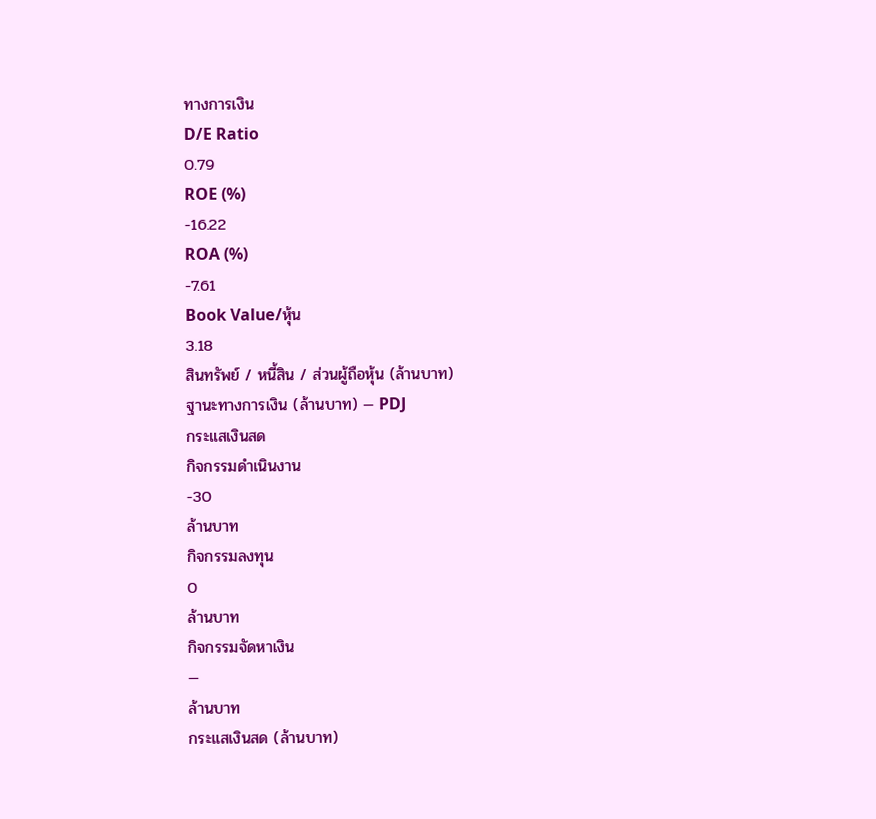ทางการเงิน
D/E Ratio
0.79
ROE (%)
-16.22
ROA (%)
-7.61
Book Value/หุ้น
3.18
สินทรัพย์ / หนี้สิน / ส่วนผู้ถือหุ้น (ล้านบาท)
ฐานะทางการเงิน (ล้านบาท) — PDJ
กระแสเงินสด
กิจกรรมดำเนินงาน
-30
ล้านบาท
กิจกรรมลงทุน
0
ล้านบาท
กิจกรรมจัดหาเงิน
—
ล้านบาท
กระแสเงินสด (ล้านบาท)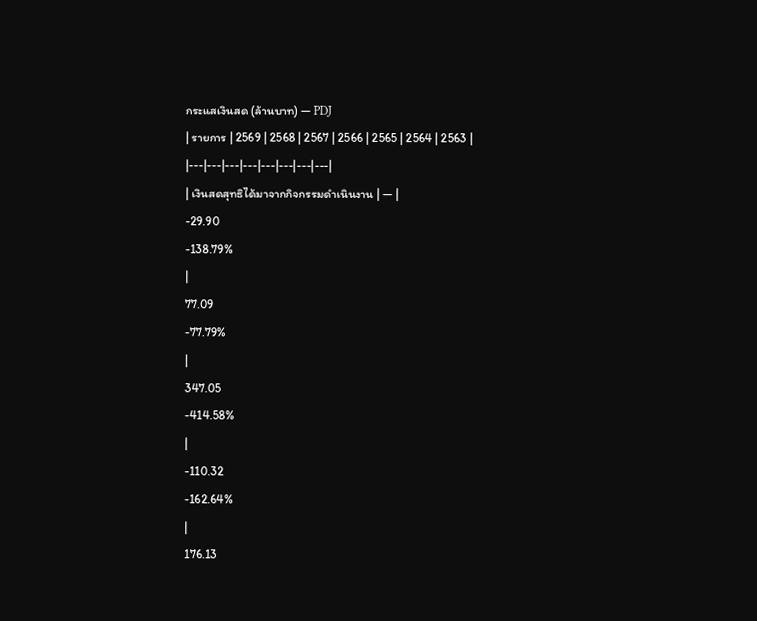กระแสเงินสด (ล้านบาท) — PDJ
| รายการ | 2569 | 2568 | 2567 | 2566 | 2565 | 2564 | 2563 |
|---|---|---|---|---|---|---|---|
| เงินสดสุทธิได้มาจากกิจกรรมดำเนินงาน | — |
-29.90
-138.79%
|
77.09
-77.79%
|
347.05
-414.58%
|
-110.32
-162.64%
|
176.13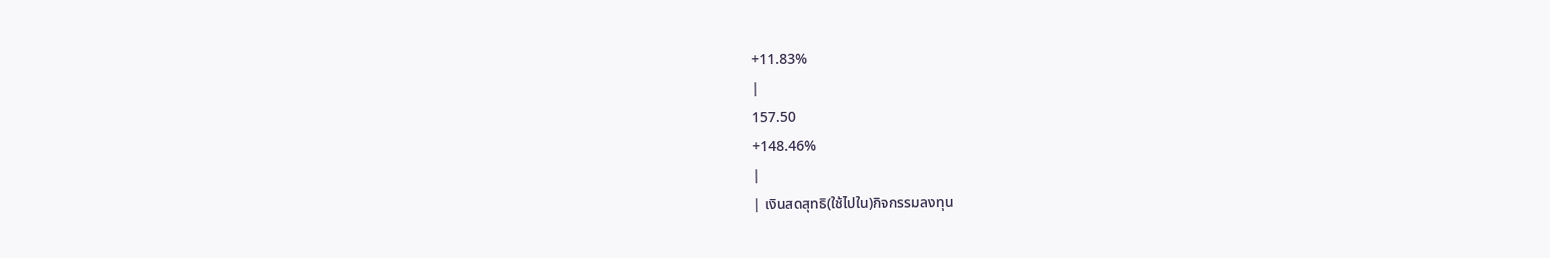+11.83%
|
157.50
+148.46%
|
| เงินสดสุทธิ(ใช้ไปใน)กิจกรรมลงทุน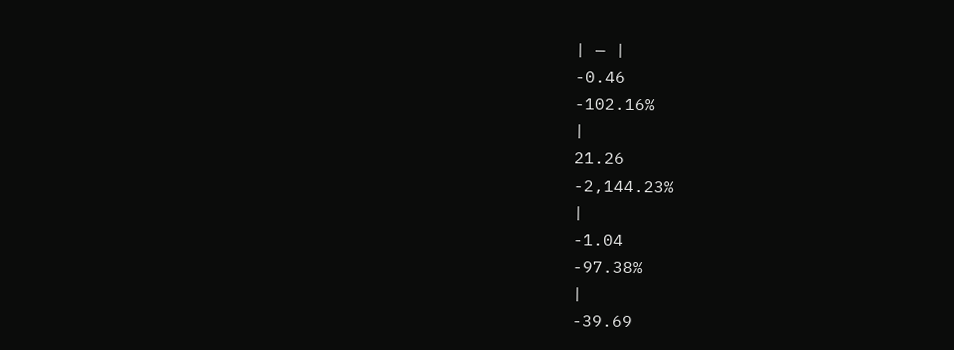| — |
-0.46
-102.16%
|
21.26
-2,144.23%
|
-1.04
-97.38%
|
-39.69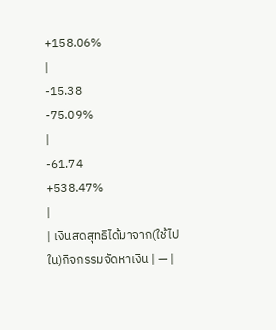+158.06%
|
-15.38
-75.09%
|
-61.74
+538.47%
|
| เงินสดสุทธิได้มาจาก(ใช้ไปใน)กิจกรรมจัดหาเงิน | — |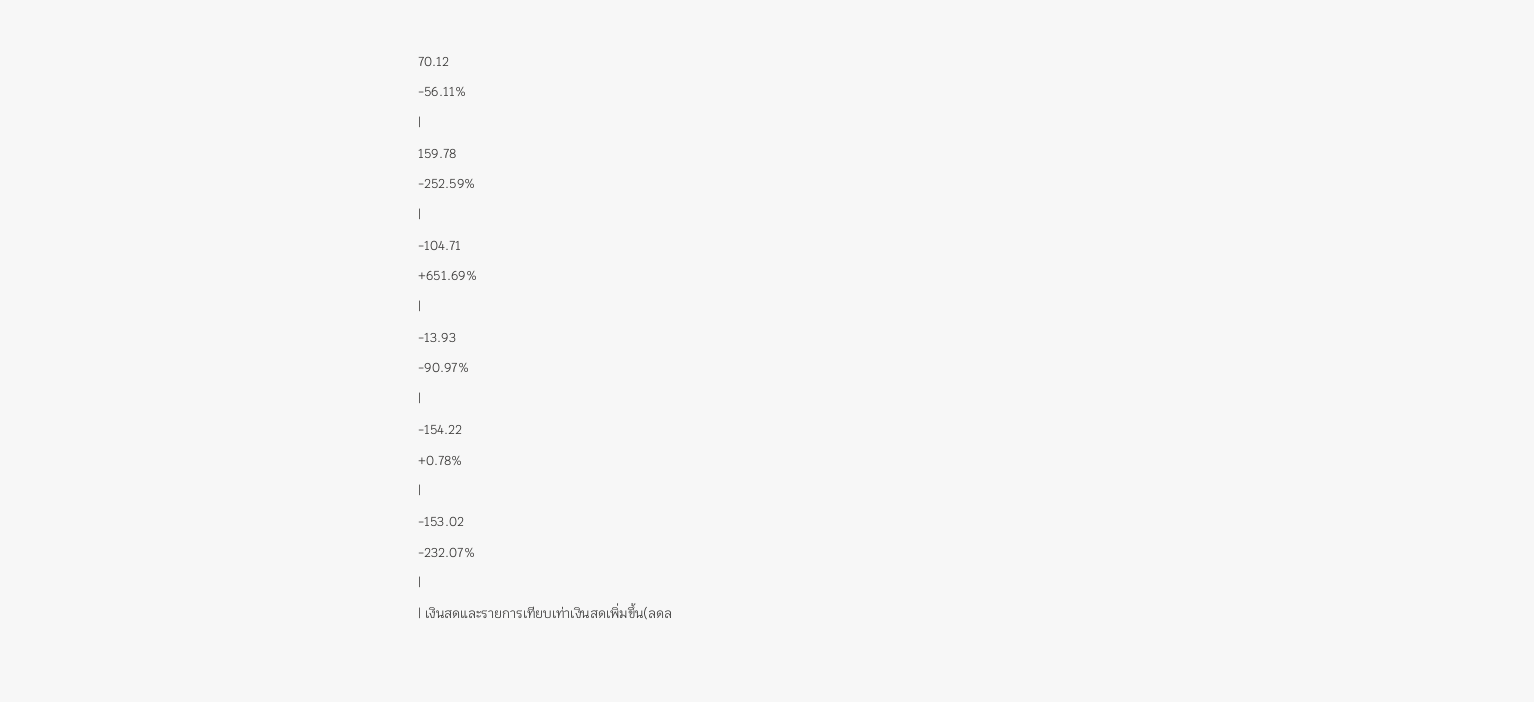70.12
-56.11%
|
159.78
-252.59%
|
-104.71
+651.69%
|
-13.93
-90.97%
|
-154.22
+0.78%
|
-153.02
-232.07%
|
| เงินสดและรายการเทียบเท่าเงินสดเพิ่มขึ้น(ลดล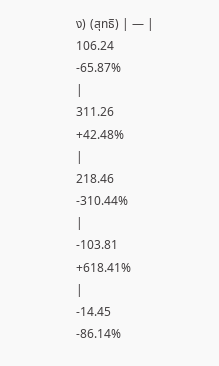ง) (สุทธิ) | — |
106.24
-65.87%
|
311.26
+42.48%
|
218.46
-310.44%
|
-103.81
+618.41%
|
-14.45
-86.14%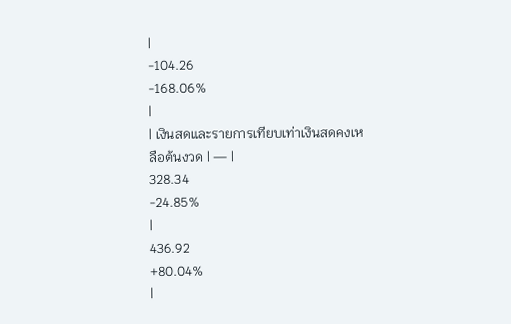|
-104.26
-168.06%
|
| เงินสดและรายการเทียบเท่าเงินสดคงเหลือต้นงวด | — |
328.34
-24.85%
|
436.92
+80.04%
|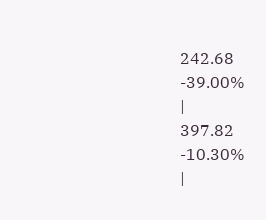242.68
-39.00%
|
397.82
-10.30%
|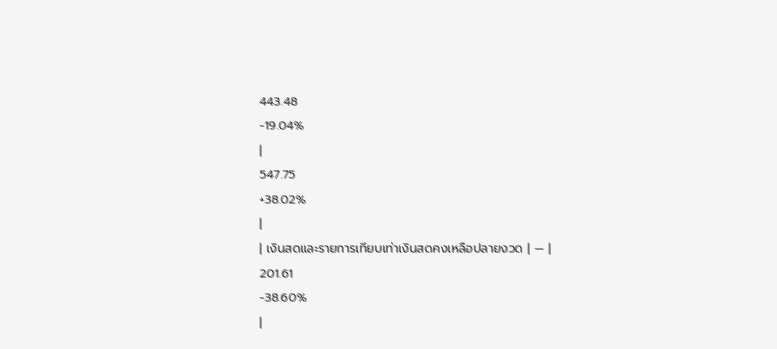443.48
-19.04%
|
547.75
+38.02%
|
| เงินสดและรายการเทียบเท่าเงินสดคงเหลือปลายงวด | — |
201.61
-38.60%
|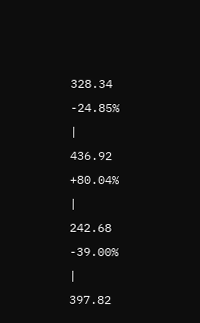328.34
-24.85%
|
436.92
+80.04%
|
242.68
-39.00%
|
397.82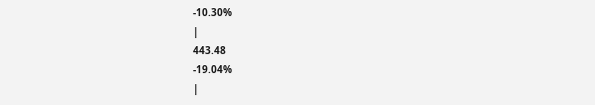-10.30%
|
443.48
-19.04%
|